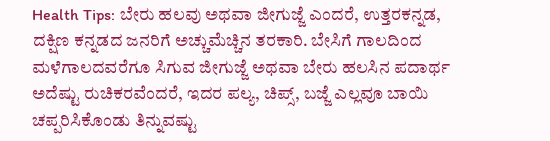Health Tips: ಬೇರು ಹಲವು ಅಥವಾ ಜೀಗುಜ್ಜೆ ಎಂದರೆ, ಉತ್ತರಕನ್ನಡ, ದಕ್ಷಿಣ ಕನ್ನಡದ ಜನರಿಗೆ ಅಚ್ಚುಮೆಚ್ಚಿನ ತರಕಾರಿ. ಬೇಸಿಗೆ ಗಾಲದಿಂದ ಮಳೆಗಾಲದವರೆಗೂ ಸಿಗುವ ಜೀಗುಜ್ಜೆ ಅಥವಾ ಬೇರು ಹಲಸಿನ ಪದಾರ್ಥ ಅದೆಷ್ಟು ರುಚಿಕರವೆಂದರೆ, ಇದರ ಪಲ್ಯ, ಚಿಪ್ಸ್, ಬಜ್ಜೆ ಎಲ್ಲವೂ ಬಾಯಿ ಚಪ್ಪರಿಸಿಕೊಂಡು ತಿನ್ನುವಷ್ಟು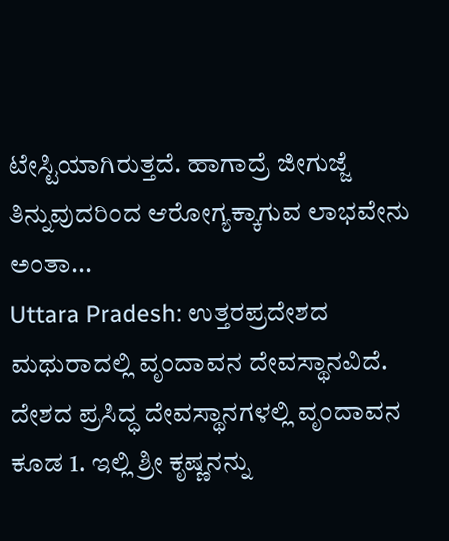ಟೇಸ್ಟಿಯಾಗಿರುತ್ತದೆ. ಹಾಗಾದ್ರೆ ಜೀಗುಜ್ಜೆ ತಿನ್ನುವುದರಿಂದ ಆರೋಗ್ಯಕ್ಕಾಗುವ ಲಾಭವೇನು ಅಂತಾ...
Uttara Pradesh: ಉತ್ತರಪ್ರದೇಶದ ಮಥುರಾದಲ್ಲಿ ವೃಂದಾವನ ದೇವಸ್ಥಾನವಿದೆ. ದೇಶದ ಪ್ರಸಿದ್ಧ ದೇವಸ್ಥಾನಗಳಲ್ಲಿ ವೃಂದಾವನ ಕೂಡ 1. ಇಲ್ಲಿ ಶ್ರೀ ಕೃಷ್ಣನನ್ನು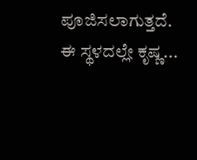ಪೂಜಿಸಲಾಗುತ್ತದೆ. ಈ ಸ್ಥಳದಲ್ಲೇ ಕೃಷ್ಣ...